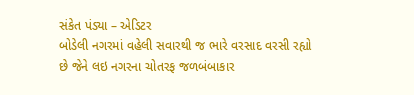સંકેત પંડ્યા – એડિટર
બોડેલી નગરમાં વહેલી સવારથી જ ભારે વરસાદ વરસી રહ્યો છે જેને લઇ નગરના ચોતરફ જળબંબાકાર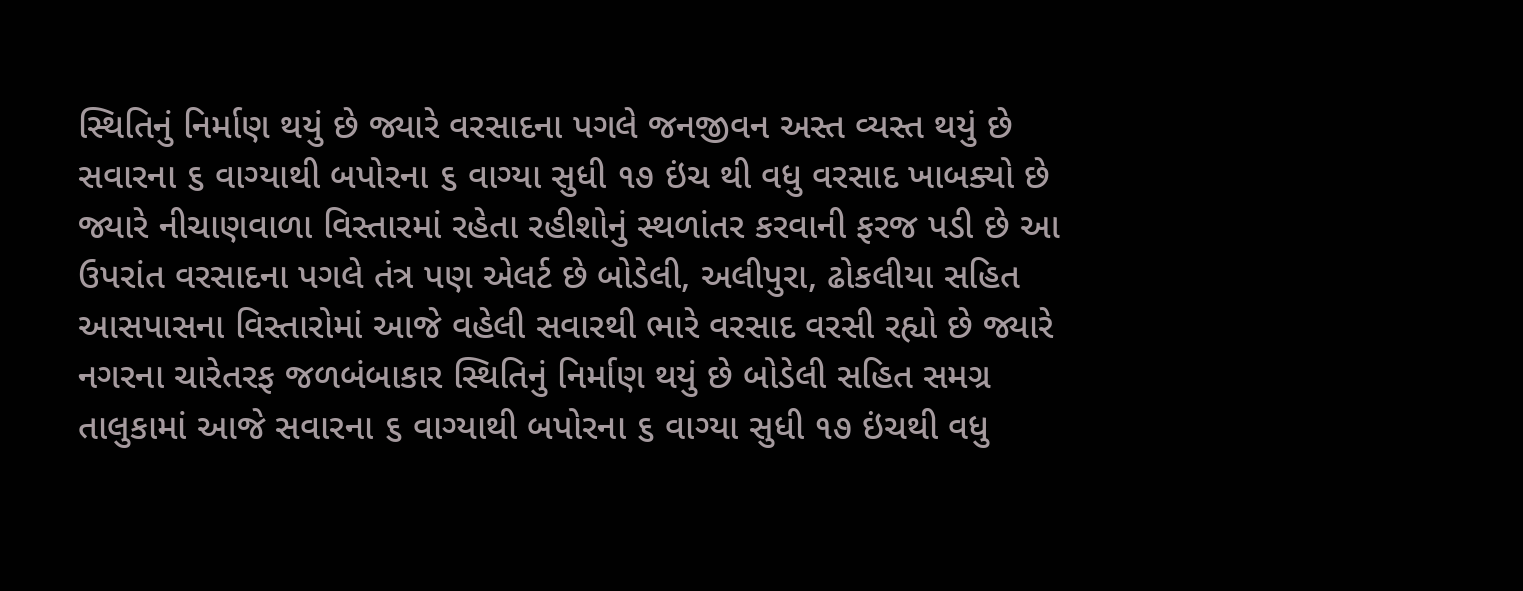સ્થિતિનું નિર્માણ થયું છે જ્યારે વરસાદના પગલે જનજીવન અસ્ત વ્યસ્ત થયું છે સવારના ૬ વાગ્યાથી બપોરના ૬ વાગ્યા સુધી ૧૭ ઇંચ થી વધુ વરસાદ ખાબક્યો છે જ્યારે નીચાણવાળા વિસ્તારમાં રહેતા રહીશોનું સ્થળાંતર કરવાની ફરજ પડી છે આ ઉપરાંત વરસાદના પગલે તંત્ર પણ એલર્ટ છે બોડેલી, અલીપુરા, ઢોકલીયા સહિત આસપાસના વિસ્તારોમાં આજે વહેલી સવારથી ભારે વરસાદ વરસી રહ્યો છે જ્યારે નગરના ચારેતરફ જળબંબાકાર સ્થિતિનું નિર્માણ થયું છે બોડેલી સહિત સમગ્ર તાલુકામાં આજે સવારના ૬ વાગ્યાથી બપોરના ૬ વાગ્યા સુધી ૧૭ ઇંચથી વધુ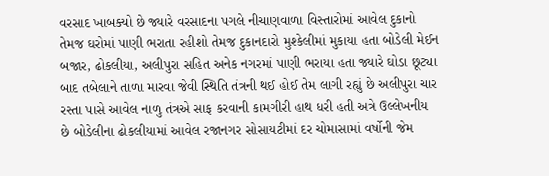વરસાદ ખાબક્યો છે જ્યારે વરસાદના પગલે નીચાણવાળા વિસ્તારોમાં આવેલ દુકાનો તેમજ ઘરોમાં પાણી ભરાતા રહીશો તેમજ દુકાનદારો મુશ્કેલીમાં મુકાયા હતા બોડેલી મેઈન બજાર, ઢોકલીયા, અલીપુરા સહિત અનેક નગરમાં પાણી ભરાયા હતા જ્યારે ઘોડા છૂટ્યા બાદ તબેલાને તાળા મારવા જેવી સ્થિતિ તંત્રની થઈ હોઈ તેમ લાગી રહ્યું છે અલીપુરા ચાર રસ્તા પાસે આવેલ નાળુ તંત્રએ સાફ કરવાની કામગીરી હાથ ધરી હતી અત્રે ઉલ્લેખનીય છે બોડેલીના ઢોકલીયામાં આવેલ રજાનગર સોસાયટીમાં દર ચોમાસામાં વર્ષોની જેમ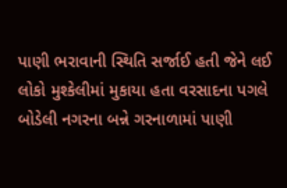પાણી ભરાવાની સ્થિતિ સર્જાઈ હતી જેને લઈ લોકો મુશ્કેલીમાં મુકાયા હતા વરસાદના પગલે બોડેલી નગરના બન્ને ગરનાળામાં પાણી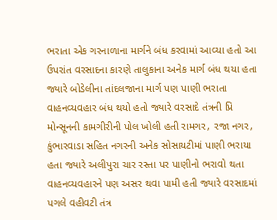ભરાતા એક ગરનાળાના માર્ગને બંધ કરવામાં આવ્યા હતો આ ઉપરાંત વરસાદના કારણે તાલુકાના અનેક માર્ગ બંધ થયા હતા જ્યારે બોડેલીના તાંદલજાના માર્ગ પણ પાણી ભરાતા વાહનવ્યવહાર બંધ થયો હતો જ્યારે વરસાદે તંત્રની પ્રિ મોન્સૂનની કામગીરીની પોલ ખોલી હતી રામગર, રજા નગર, કુંભારવાડા સહિત નગરની અનેક સોસાયટીમાં પાણી ભરાયા હતા જ્યારે અલીપુરા ચાર રસ્તા પર પાણીનો ભરાવો થતા વાહનવ્યવહારને પણ અસર થવા પામી હતી જ્યારે વરસાદમાં પગલે વહીવટી તંત્ર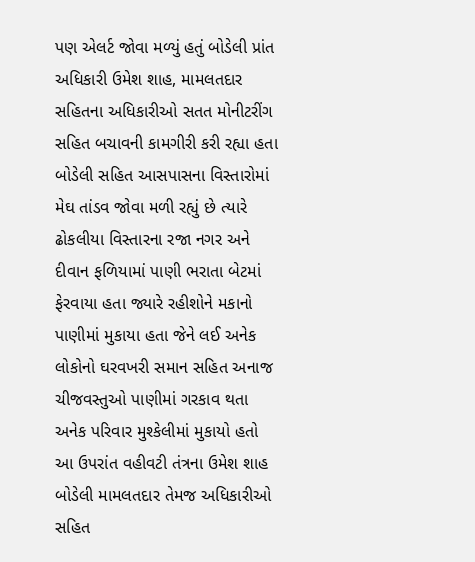પણ એલર્ટ જોવા મળ્યું હતું બોડેલી પ્રાંત અધિકારી ઉમેશ શાહ, મામલતદાર સહિતના અધિકારીઓ સતત મોનીટરીંગ સહિત બચાવની કામગીરી કરી રહ્યા હતા બોડેલી સહિત આસપાસના વિસ્તારોમાં મેઘ તાંડવ જોવા મળી રહ્યું છે ત્યારે ઢોકલીયા વિસ્તારના રજા નગર અને દીવાન ફળિયામાં પાણી ભરાતા બેટમાં ફેરવાયા હતા જ્યારે રહીશોને મકાનો પાણીમાં મુકાયા હતા જેને લઈ અનેક લોકોનો ઘરવખરી સમાન સહિત અનાજ ચીજવસ્તુઓ પાણીમાં ગરકાવ થતા અનેક પરિવાર મુશ્કેલીમાં મુકાયો હતો આ ઉપરાંત વહીવટી તંત્રના ઉમેશ શાહ બોડેલી મામલતદાર તેમજ અધિકારીઓ સહિત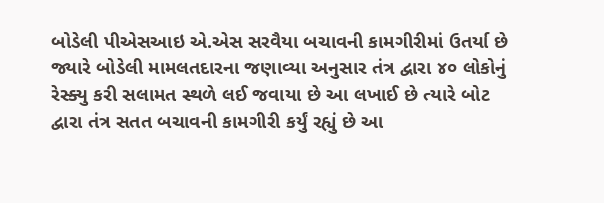બોડેલી પીએસઆઇ એ.એસ સરવૈયા બચાવની કામગીરીમાં ઉતર્યા છે જ્યારે બોડેલી મામલતદારના જણાવ્યા અનુસાર તંત્ર દ્વારા ૪૦ લોકોનું રેસ્ક્યુ કરી સલામત સ્થળે લઈ જવાયા છે આ લખાઈ છે ત્યારે બોટ દ્વારા તંત્ર સતત બચાવની કામગીરી કર્યું રહ્યું છે આ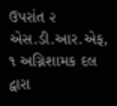ઉપરાંત ૨ એસ.ડી.આર.એફ, ૧ અગ્નિશામક દલ દ્વારા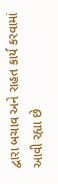દ્વારા બચાવ અને રાહત કાર્ય કરવામાં આવી રહ્યા છે